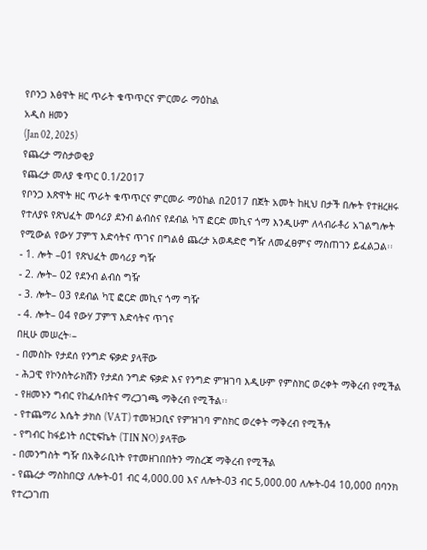የቦንጋ እፅዋት ዘር ጥራት ቁጥጥርና ምርመራ ማዕከል
አዲስ ዘመን
(Jan 02, 2025)
የጨረታ ማስታወቂያ
የጨረታ መለያ ቁጥር 0.1/2017
የቦንጋ እጽዋት ዘር ጥራት ቁጥጥርና ምርመራ ማዕከል በ2017 በጀት አመት ከዚህ በታች በሎት የተዘረዘሩ የተለያዩ የጽህፈት መሳሪያ ደንብ ልብስና የደብል ካፕ ፎርድ መኪና ጎማ እንዲሁም ለላብራቶሪ አገልግሎት የሚውል የውሃ ፓምፕ እድሳትና ጥገና በግልፅ ጨረታ አወዳድሮ ግዥ ለመፈፀምና ማስጠገን ይፈልጋል፡፡
- 1. ሎት –01 የጽህፈት መሳሪያ ግዥ
- 2. ሎት– 02 የደንብ ልብስ ግዥ
- 3. ሎት– 03 የደብል ካፒ ፎርድ መኪና ጎማ ግዥ
- 4. ሎት– 04 የውሃ ፓምፕ እድሳትና ጥገና
በዚሁ መሠረት፡–
- በመስኩ የታደሰ የንግድ ፍቃድ ያላቸው
- ሕጋዊ የኮንስትራክሽን የታደሰ ንግድ ፍቃድ እና የንግድ ምዝገባ እዲሁም የምስክር ወረቀት ማቅረብ የሚችል
- የዘመኑን ግብር የከፈሉበትና ማረጋገጫ ማቅረብ የሚችል፡፡
- የተጨማሪ እሴት ታክስ (VAT) ተመዝጋቢና የምዝገባ ምስክር ወረቀት ማቅረብ የሚችሉ
- የግብር ከፋይነት ሰርቲፍኬት (TIN NO) ያላቸው
- በመንግስት ግዥ በአቅራቢነት የተመዘገበበትን ማስረጃ ማቅረብ የሚችል
- የጨረታ ማስከበርያ ለሎት-01 ብር 4,000.00 እና ለሎት-03 ብር 5,000.00 ለሎት-04 10,000 በባንክ የተረጋገጠ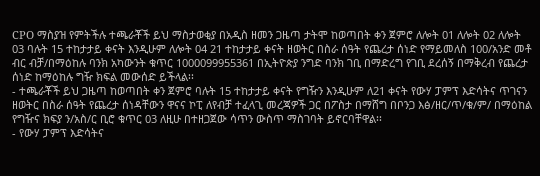CPO ማስያዝ የምትችሉ ተጫራቾች ይህ ማስታወቂያ በአዲስ ዘመን ጋዜጣ ታትሞ ከወጣበት ቀን ጀምሮ ለሎት 01 ለሎት 02 ለሎት 03 ባሉት 15 ተከታታይ ቀናት እንዲሁም ለሎት 04 21 ተከታታይ ቀናት ዘወትር በስራ ሰዓት የጨረታ ሰነድ የማይመለስ 100/አንድ መቶ ብር ብቻ/በማዕከሉ ባንክ አካውንት ቁጥር 1000099955361 በኢትዮጵያ ንግድ ባንክ ገቢ በማድረግ የገቢ ደረሰኝ በማቅረብ የጨረታ ሰነድ ከማዕከሉ ግዥ ክፍል መውሰድ ይችላል፡፡
- ተጫራቾች ይህ ጋዜጣ ከወጣበት ቀን ጀምሮ ባሉት 15 ተከታታይ ቀናት የግዥን እንዲሁም ለ21 ቀናት የውሃ ፓምፕ እድሳትና ጥገናን ዘወትር በስራ ሰዓት የጨረታ ሰነዳቸውን ዋናና ኮፒ ለየብቻ ተፈላጊ መረጃዎች ጋር በፖስታ በማሸግ በቦንጋ እፅ/ዘር/ጥ/ቁ/ም/ በማዕከል የግዥና ክፍያ ን/አስ/ር ቢሮ ቁጥር 03 ለዚሁ በተዘጋጀው ሳጥን ውስጥ ማስገባት ይኖርባቸዋል፡፡
- የውሃ ፓምፕ እድሳትና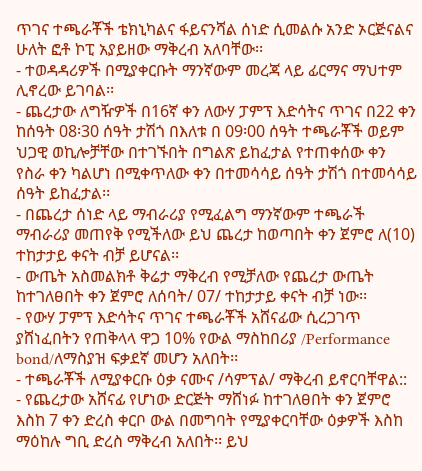ጥገና ተጫራቾች ቴክኒካልና ፋይናንሻል ሰነድ ሲመልሱ አንድ ኦርጅናልና ሁለት ፎቶ ኮፒ አያይዘው ማቅረብ አለባቸው፡፡
- ተወዳዳሪዎች በሚያቀርቡት ማንኛውም መረጃ ላይ ፊርማና ማህተም ሊኖረው ይገባል፡፡
- ጨረታው ለግዥዎች በ16ኛ ቀን ለውሃ ፓምፕ እድሳትና ጥገና በ22 ቀን ከሰዓት 08፡30 ሰዓት ታሽጎ በእለቱ በ 09፡00 ሰዓት ተጫራቾች ወይም ህጋዊ ወኪሎቻቸው በተገኙበት በግልጽ ይከፈታል የተጠቀሰው ቀን የስራ ቀን ካልሆነ በሚቀጥለው ቀን በተመሳሳይ ሰዓት ታሽጎ በተመሳሳይ ሰዓት ይከፈታል፡፡
- በጨረታ ሰነድ ላይ ማብራሪያ የሚፈልግ ማንኛውም ተጫራች ማብራሪያ መጠየቅ የሚችለው ይህ ጨረታ ከወጣበት ቀን ጀምሮ ለ(10) ተከታታይ ቀናት ብቻ ይሆናል፡፡
- ውጤት አስመልክቶ ቅሬታ ማቅረብ የሚቻለው የጨረታ ውጤት ከተገለፀበት ቀን ጀምሮ ለሰባት/ 07/ ተከታታይ ቀናት ብቻ ነው፡፡
- የውሃ ፓምፕ እድሳትና ጥገና ተጫራቾች አሸናፊው ሲረጋገጥ ያሸነፈበትን የጠቅላላ ዋጋ 10% የውል ማስከበሪያ /Performance bond/ለማስያዝ ፍቃደኛ መሆን አለበት፡፡
- ተጫራቾች ለሚያቀርቡ ዕቃ ናሙና /ሳምፕል/ ማቅረብ ይኖርባቸዋል::
- የጨረታው አሸናፊ የሆነው ድርጅት ማሸነፉ ከተገለፀበት ቀን ጀምሮ እስከ 7 ቀን ድረስ ቀርቦ ውል በመግባት የሚያቀርባቸው ዕቃዎች እስከ ማዕከሉ ግቢ ድረስ ማቅረብ አለበት፡፡ ይህ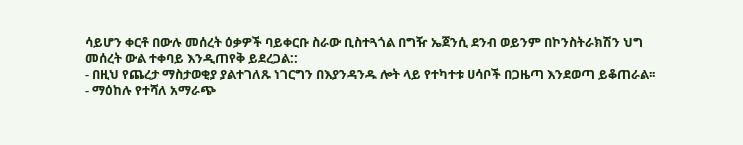ሳይሆን ቀርቶ በውሉ መሰረት ዕቃዎች ባይቀርቡ ስራው ቢስተጓጎል በግዥ ኤጀንሲ ደንብ ወይንም በኮንስትራክሽን ህግ መሰረት ውል ተቀባይ እንዲጠየቅ ይደረጋል::
- በዚህ የጨረታ ማስታወቂያ ያልተገለጹ ነገርግን በእያንዳንዱ ሎት ላይ የተካተቱ ሀሳቦች በጋዜጣ እንደወጣ ይቆጠራል፡፡
- ማዕከሉ የተሻለ አማራጭ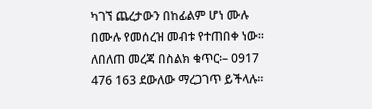ካገኘ ጨረታውን በከፊልም ሆነ ሙሉ በሙሉ የመሰረዝ መብቱ የተጠበቀ ነው፡፡
ለበለጠ መረጃ በስልክ ቁጥር፡– 0917 476 163 ደውለው ማረጋገጥ ይችላሉ፡፡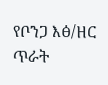የቦንጋ እፅ/ዘር ጥራት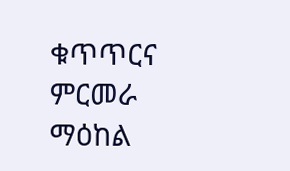ቁጥጥርና ምርመራ ማዕከል